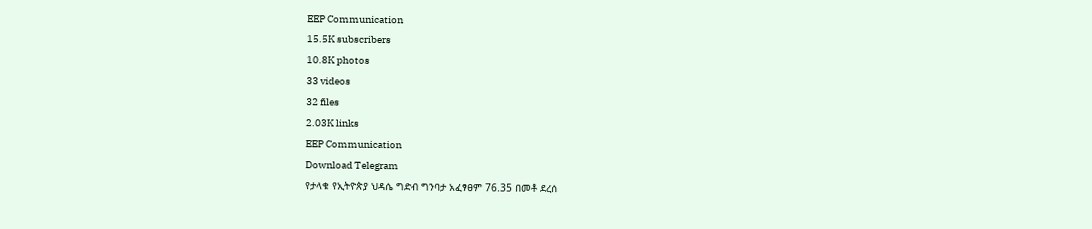EEP Communication
15.5K subscribers
10.8K photos
33 videos
32 files
2.03K links
EEP Communication
Download Telegram
የታላቁ የኢትዮጵያ ህዳሴ ግድብ ግንባታ አፈፃፀም 76.35 በመቶ ደረሰ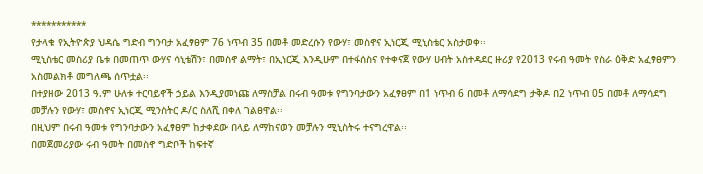***********
የታላቁ የኢትዮጵያ ህዳሴ ግድብ ግንባታ አፈፃፀም 76 ነጥብ 35 በመቶ መድረሱን የውሃ፣ መስኖና ኢነርጂ ሚኒስቴር አስታወቀ፡፡
ሚኒስቴር መስሪያ ቤቱ በመጠጥ ውሃና ሳኒቴሽን፣ በመስኖ ልማት፣ በኢነርጂ እንዲሁም በተፋሰስና የተቀናጀ የውሃ ሀብት አስተዳደር ዙሪያ የ2013 የሩብ ዓመት የስራ ዕቅድ አፈፃፀምን አስመልክቶ መግለጫ ሰጥቷል፡፡
በተያዘው 2013 ዓ.ም ሁለቱ ተርባይኖች ኃይል እንዲያመነጩ ለማስቻል በሩብ ዓመቱ የግንባታውን አፈፃፀም በ1 ነጥብ 6 በመቶ ለማሳደግ ታቅዶ በ2 ነጥብ 05 በመቶ ለማሳደግ መቻሉን የውሃ፣ መስኖና ኢነርጂ ሚንስትር ዶ/ር ስለሺ በቀለ ገልፀዋል፡፡
በዚህም በሩብ ዓመቱ የግንባታውን አፈፃፀም ከታቀደው በላይ ለማከናወን መቻሉን ሚኒስትሩ ተናግረዋል፡፡
በመጀመሪያው ሩብ ዓመት በመስኖ ግድቦች ከፍተኛ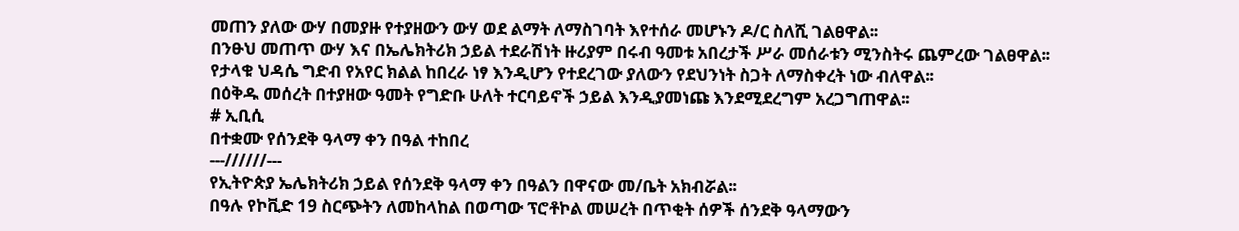መጠን ያለው ውሃ በመያዙ የተያዘውን ውሃ ወደ ልማት ለማስገባት እየተሰራ መሆኑን ዶ/ር ስለሺ ገልፀዋል፡፡
በንፁህ መጠጥ ውሃ እና በኤሌክትሪክ ኃይል ተደራሽነት ዙሪያም በሩብ ዓመቱ አበረታች ሥራ መሰራቱን ሚንስትሩ ጨምረው ገልፀዋል፡፡
የታላቁ ህዳሴ ግድብ የአየር ክልል ከበረራ ነፃ እንዲሆን የተደረገው ያለውን የደህንነት ስጋት ለማስቀረት ነው ብለዋል፡፡
በዕቅዱ መሰረት በተያዘው ዓመት የግድቡ ሁለት ተርባይኖች ኃይል እንዲያመነጩ እንደሚደረግም አረጋግጠዋል፡፡
# ኢቢሲ
በተቋሙ የሰንደቅ ዓላማ ቀን በዓል ተከበረ
---//////---
የኢትዮጵያ ኤሌክትሪክ ኃይል የሰንደቅ ዓላማ ቀን በዓልን በዋናው መ/ቤት አክብሯል፡፡
በዓሉ የኮቪድ 19 ስርጭትን ለመከላከል በወጣው ፕሮቶኮል መሠረት በጥቂት ሰዎች ሰንደቅ ዓላማውን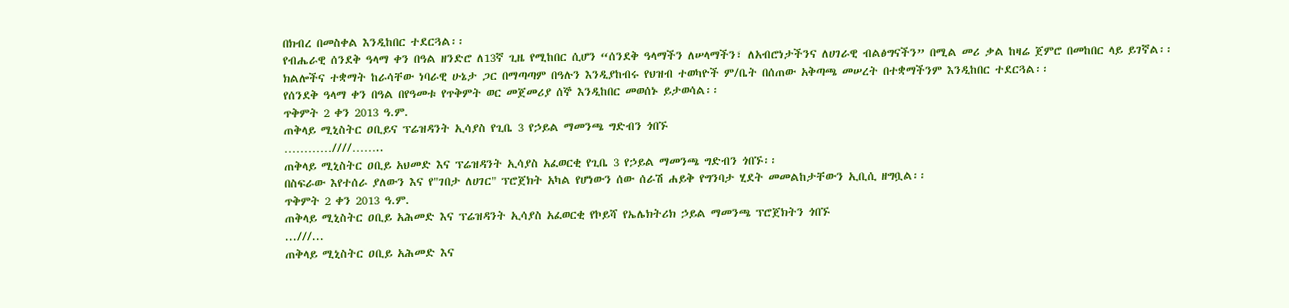በክብረ በመስቀል እንዲከበር ተደርጓል፡፡
የብሔራዊ ሰንደቅ ዓላማ ቀን በዓል ዘንድሮ ለ13ኛ ጊዜ የሚከበር ሲሆን “ሰንደቅ ዓላማችን ለሠላማችን፣ ለአብሮነታችንና ለሀገራዊ ብልፅግናችን” በሚል መሪ ቃል ከዛሬ ጀምሮ በመከበር ላይ ይገኛል፡፡
ክልሎችና ተቋማት ከራሳቸው ነባራዊ ሁኔታ ጋር በማጣጣም በዓሉን እንዲያከብሩ የህዝብ ተወካዮች ም/ቤት በሰጠው አቅጣጫ መሠረት በተቋማችንም እንዲከበር ተደርጓል፡፡
የሰንደቅ ዓላማ ቀን በዓል በየዓመቱ የጥቅምት ወር መጀመሪያ ሰኞ እንዲከበር መወሰኑ ይታወሳል፡፡
ጥቅምት 2 ቀን 2013 ዓ.ም.
ጠቅላይ ሚኒስትር ዐቢይና ፕሬዝዳንት ኢሳያስ የጊቤ 3 የኃይል ማመንጫ ግድብን ጎበኙ
…………////……..
ጠቅላይ ሚኒስትር ዐቢይ አህመድ እና ፕሬዝዳንት ኢሳያስ አፈወርቂ የጊቤ 3 የኃይል ማመንጫ ግድብን ጎበኙ፡፡
በስፍራው እየተሰራ ያለውን እና የ"ገበታ ለሀገር" ፕሮጀክት አካል የሆነውን ሰው ሰራሽ ሐይቅ የግንባታ ሂደት መመልከታቸውን ኢቢሲ ዘግቧል፡፡
ጥቅምት 2 ቀን 2013 ዓ.ም.
ጠቅላይ ሚኒስትር ዐቢይ አሕመድ እና ፕሬዝዳንት ኢሳያስ አፈወርቂ የኮይሻ የኤሌክትሪክ ኃይል ማመንጫ ፕሮጀክትን ጎበኙ
...///...
ጠቅላይ ሚኒስትር ዐቢይ አሕመድ እና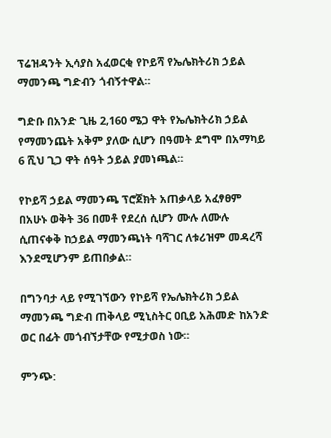ፕሬዝዳንት ኢሳያስ አፈወርቂ የኮይሻ የኤሌክትሪክ ኃይል ማመንጫ ግድብን ጎብኝተዋል።

ግድቡ በአንድ ጊዜ 2,160 ሜጋ ዋት የኤሌክትሪክ ኃይል የማመንጨት አቅም ያለው ሲሆን በዓመት ደግሞ በአማካይ 6 ሺህ ጊጋ ዋት ሰዓት ኃይል ያመነጫል።

የኮይሻ ኃይል ማመንጫ ፕሮጀክት አጠቃላይ አፈፃፀም በአሁኑ ወቅት 36 በመቶ የደረሰ ሲሆን ሙሉ ለሙሉ ሲጠናቀቅ ከኃይል ማመንጫነት ባሻገር ለቱሪዝም መዳረሻ እንደሚሆንም ይጠበቃል።

በግንባታ ላይ የሚገኘውን የኮይሻ የኤሌክትሪክ ኃይል ማመንጫ ግድብ ጠቅላይ ሚኒስትር ዐቢይ አሕመድ ከአንድ ወር በፊት መጎብኘታቸው የሚታወስ ነው።

ምንጭ: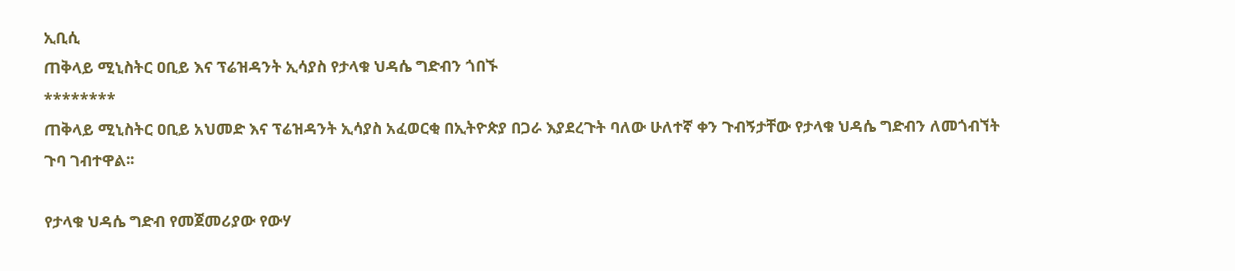ኢቢሲ
ጠቅላይ ሚኒስትር ዐቢይ እና ፕሬዝዳንት ኢሳያስ የታላቁ ህዳሴ ግድብን ጎበኙ
********
ጠቅላይ ሚኒስትር ዐቢይ አህመድ እና ፕሬዝዳንት ኢሳያስ አፈወርቂ በኢትዮጵያ በጋራ እያደረጉት ባለው ሁለተኛ ቀን ጉብኝታቸው የታላቁ ህዳሴ ግድብን ለመጎብኘት ጉባ ገብተዋል፡፡

የታላቁ ህዳሴ ግድብ የመጀመሪያው የውሃ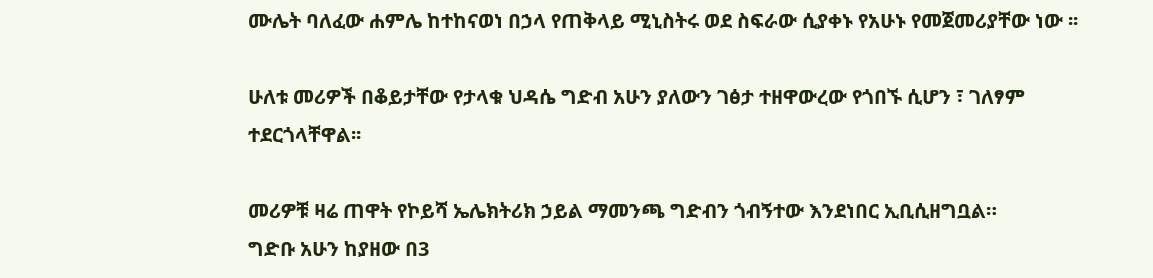ሙሌት ባለፈው ሐምሌ ከተከናወነ በኃላ የጠቅላይ ሚኒስትሩ ወደ ስፍራው ሲያቀኑ የአሁኑ የመጀመሪያቸው ነው ፡፡

ሁለቱ መሪዎች በቆይታቸው የታላቁ ህዳሴ ግድብ አሁን ያለውን ገፅታ ተዘዋውረው የጎበኙ ሲሆን ፣ ገለፃም ተደርጎላቸዋል፡፡

መሪዎቹ ዛሬ ጠዋት የኮይሻ ኤሌክትሪክ ኃይል ማመንጫ ግድብን ጎብኝተው እንደነበር ኢቢሲዘግቧል።
ግድቡ አሁን ከያዘው በ3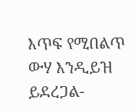እጥፍ የሚበልጥ ውሃ እንዲይዝ ይደረጋል-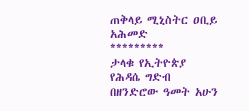ጠቅላይ ሚኒስትር ዐቢይ አሕመድ
*********
ታላቁ የኢትዮጵያ የሕዳሴ ግድብ በዘንድሮው ዓመት አሁን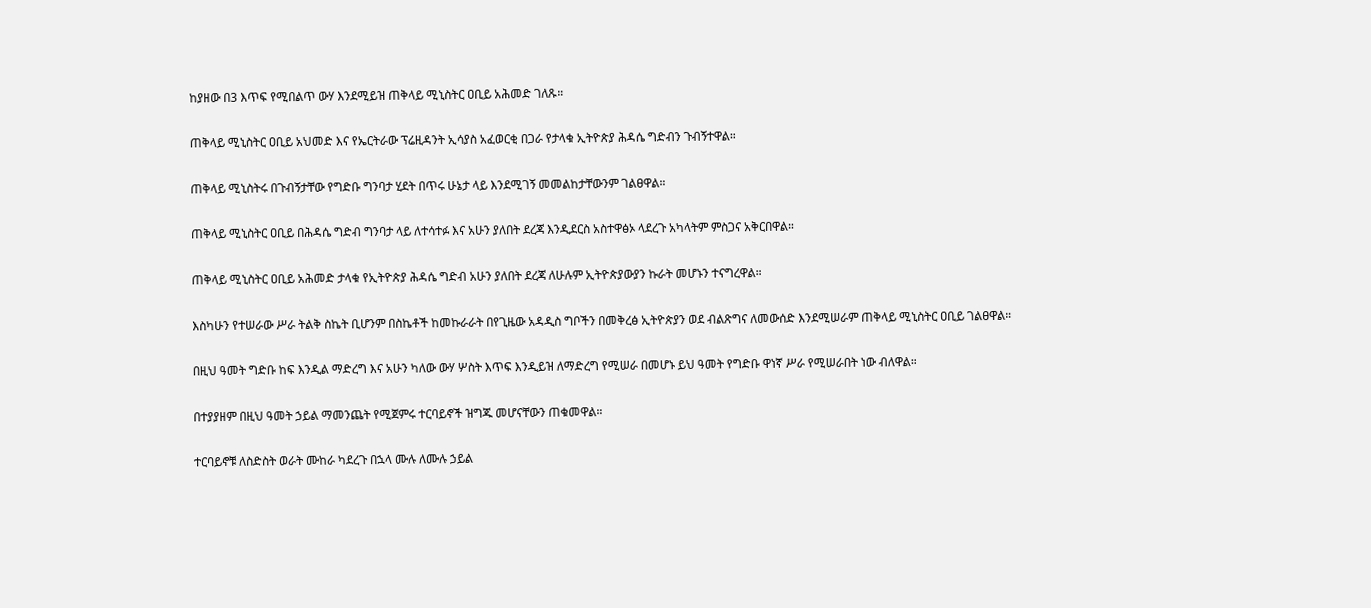ከያዘው በ3 እጥፍ የሚበልጥ ውሃ እንደሚይዝ ጠቅላይ ሚኒስትር ዐቢይ አሕመድ ገለጹ።

ጠቅላይ ሚኒስትር ዐቢይ አህመድ እና የኤርትራው ፕሬዚዳንት ኢሳያስ አፈወርቂ በጋራ የታላቁ ኢትዮጵያ ሕዳሴ ግድብን ጉብኝተዋል።

ጠቅላይ ሚኒስትሩ በጉብኝታቸው የግድቡ ግንባታ ሂደት በጥሩ ሁኔታ ላይ እንደሚገኝ መመልከታቸውንም ገልፀዋል።

ጠቅላይ ሚኒስትር ዐቢይ በሕዳሴ ግድብ ግንባታ ላይ ለተሳተፉ እና አሁን ያለበት ደረጃ እንዲደርስ አስተዋፅኦ ላደረጉ አካላትም ምስጋና አቅርበዋል።

ጠቅላይ ሚኒስትር ዐቢይ አሕመድ ታላቁ የኢትዮጵያ ሕዳሴ ግድብ አሁን ያለበት ደረጃ ለሁሉም ኢትዮጵያውያን ኩራት መሆኑን ተናግረዋል።

እስካሁን የተሠራው ሥራ ትልቅ ስኬት ቢሆንም በስኬቶች ከመኩራራት በየጊዜው አዳዲስ ግቦችን በመቅረፅ ኢትዮጵያን ወደ ብልጽግና ለመውሰድ እንደሚሠራም ጠቅላይ ሚኒስትር ዐቢይ ገልፀዋል።

በዚህ ዓመት ግድቡ ከፍ እንዲል ማድረግ እና አሁን ካለው ውሃ ሦስት እጥፍ እንዲይዝ ለማድረግ የሚሠራ በመሆኑ ይህ ዓመት የግድቡ ዋነኛ ሥራ የሚሠራበት ነው ብለዋል።

በተያያዘም በዚህ ዓመት ኃይል ማመንጨት የሚጀምሩ ተርባይኖች ዝግጁ መሆናቸውን ጠቁመዋል።

ተርባይኖቹ ለስድስት ወራት ሙከራ ካደረጉ በኋላ ሙሉ ለሙሉ ኃይል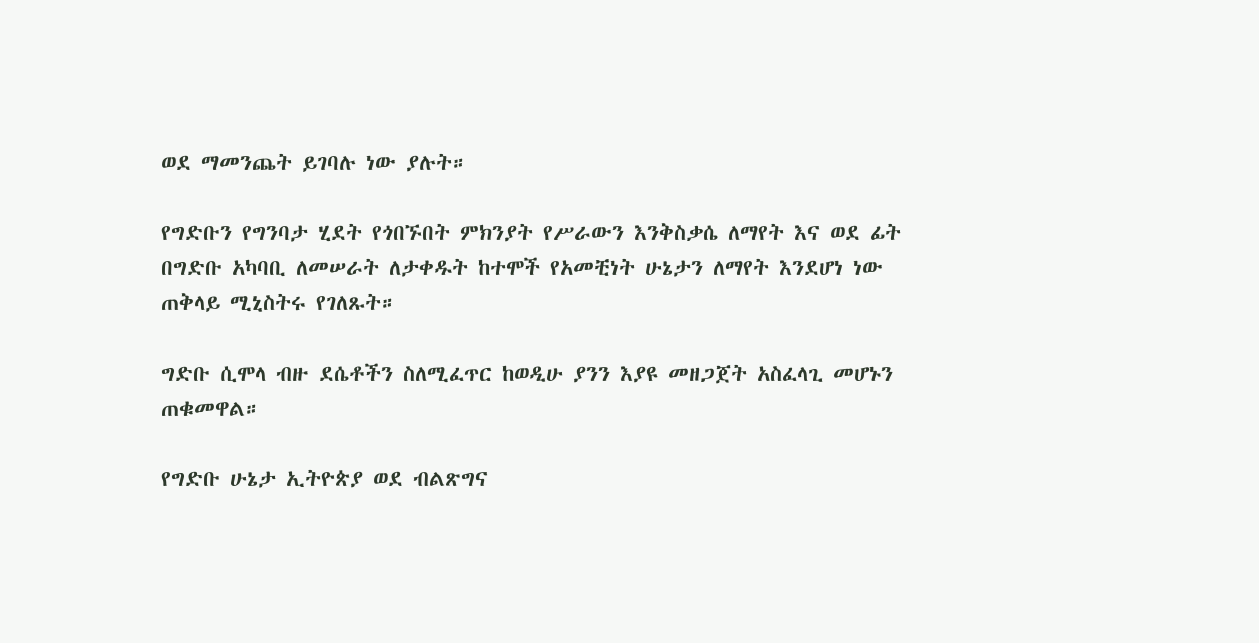ወደ ማመንጨት ይገባሉ ነው ያሉት።

የግድቡን የግንባታ ሂደት የጎበኙበት ምክንያት የሥራውን እንቅስቃሴ ለማየት እና ወደ ፊት በግድቡ አካባቢ ለመሠራት ለታቀዱት ከተሞች የአመቺነት ሁኔታን ለማየት እንደሆነ ነው ጠቅላይ ሚኒስትሩ የገለጹት።

ግድቡ ሲሞላ ብዙ ደሴቶችን ስለሚፈጥር ከወዲሁ ያንን እያዩ መዘጋጀት አስፈላጊ መሆኑን ጠቁመዋል።

የግድቡ ሁኔታ ኢትዮጵያ ወደ ብልጽግና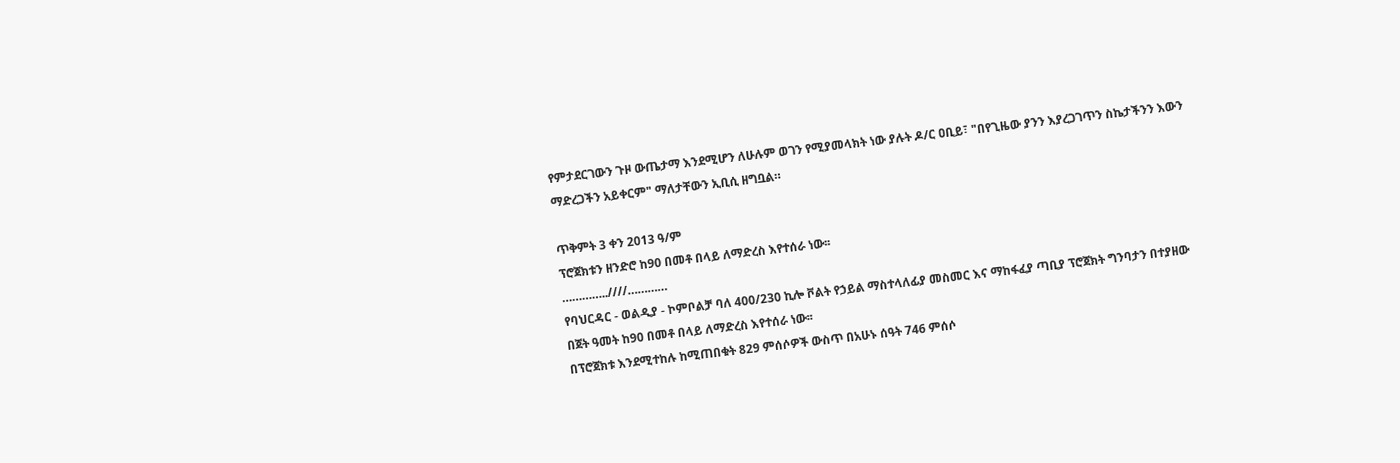የምታደርገውን ጉዞ ውጤታማ እንደሚሆን ለሁሉም ወገን የሚያመላክት ነው ያሉት ዶ/ር ዐቢይ፣ "በየጊዜው ያንን እያረጋገጥን ስኬታችንን እውን ማድረጋችን አይቀርም" ማለታቸውን ኢቢሲ ዘግቧል።

ጥቅምት 3 ቀን 2013 ዓ/ም
ፕሮጀክቱን ዘንድሮ ከ90 በመቶ በላይ ለማድረስ እየተሰራ ነው፡፡
…………..////…………
የባህርዳር - ወልዲያ - ኮምቦልቻ ባለ 400/230 ኪሎ ቮልት የኃይል ማስተላለፊያ መስመር እና ማከፋፈያ ጣቢያ ፕሮጀክት ግንባታን በተያዘው በጀት ዓመት ከ90 በመቶ በላይ ለማድረስ እየተሰራ ነው፡፡
በፕሮጀክቱ እንደሚተከሉ ከሚጠበቁት 829 ምሰሶዎች ውስጥ በአሁኑ ሰዓት 746 ምሰሶ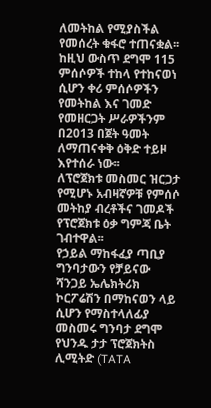ለመትከል የሚያስችል የመሰረት ቁፋሮ ተጠናቋል፡፡
ከዚህ ውስጥ ደግሞ 115 ምሰሶዎች ተከላ የተከናወነ ሲሆን ቀሪ ምሰሶዎችን የመትከል እና ገመድ የመዘርጋት ሥራዎችንም በ2013 በጀት ዓመት ለማጠናቀቅ ዕቅድ ተይዞ እየተሰራ ነው፡፡
ለፕሮጀክቱ መስመር ዝርጋታ የሚሆኑ አብዛኛዎቹ የምሰሶ መትከያ ብረቶችና ገመዶች የፕሮጀክቱ ዕቃ ግምጃ ቤት ገብተዋል፡፡
የኃይል ማከፋፈያ ጣቢያ ግንባታውን የቻይናው ሻንጋይ ኤሌክትሪክ ኮርፖሬሽን በማከናወን ላይ ሲሆን የማስተላለፊያ መስመሩ ግንባታ ደግሞ የህንዱ ታታ ፕሮጀክትስ ሊሚትድ (TATA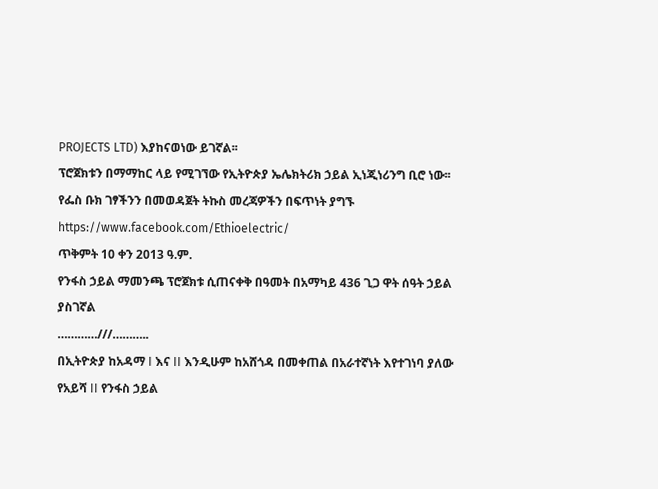PROJECTS LTD) እያከናወነው ይገኛል፡፡
ፕሮጀክቱን በማማከር ላይ የሚገኘው የኢትዮጵያ ኤሌክትሪክ ኃይል ኢነጂነሪንግ ቢሮ ነው፡፡
የፌስ ቡክ ገፃችንን በመወዳጀት ትኩስ መረጃዎችን በፍጥነት ያግኙ
https://www.facebook.com/Ethioelectric/
ጥቅምት 10 ቀን 2013 ዓ.ም.
የንፋስ ኃይል ማመንጫ ፕሮጀክቱ ሲጠናቀቅ በዓመት በአማካይ 436 ጊጋ ዋት ሰዓት ኃይል ያስገኛል
…………///………..
በኢትዮጵያ ከአዳማ I እና II እንዲሁም ከአሸጎዳ በመቀጠል በአራተኛነት እየተገነባ ያለው የአይሻ II የንፋስ ኃይል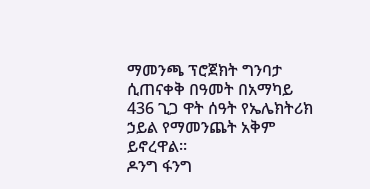ማመንጫ ፕሮጀክት ግንባታ ሲጠናቀቅ በዓመት በአማካይ 436 ጊጋ ዋት ሰዓት የኤሌክትሪክ ኃይል የማመንጨት አቅም ይኖረዋል፡፡
ዶንግ ፋንግ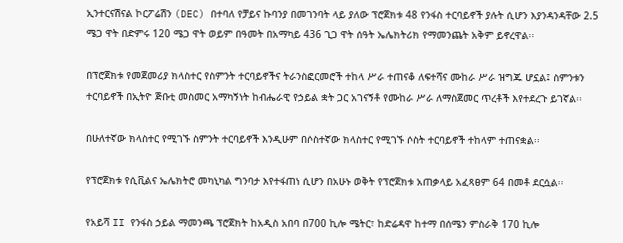ኢንተርናሽናል ኮርፖሬሽን (DEC) በተባለ የቻይና ኩባንያ በመገንባት ላይ ያለው ፕሮጀክቱ 48 የንፋስ ተርባይኖች ያሉት ሲሆን እያንዳንዳቸው 2.5 ሜጋ ዋት በድምሩ 120 ሜጋ ዋት ወይም በዓመት በአማካይ 436 ጊጋ ዋት ሰዓት ኤሌክትሪክ የማመንጨት አቅም ይኖረዋል፡፡

በፕሮጀክቱ የመጀመሪያ ክላስተር የስምንት ተርባይኖችና ትራንስፎርመሮች ተከላ ሥራ ተጠናቆ ለፍተሻና ሙከራ ሥራ ዝግጁ ሆኗል፤ ስምንቱን ተርባይኖች በኢትዮ ጅቡቲ መስመር አማካኝነት ከብሔራዊ የኃይል ቋት ጋር አገናኝቶ የሙከራ ሥራ ለማስጀመር ጥረቶች እየተደረጉ ይገኛል፡፡

በሁለተኛው ክላስተር የሚገኙ ስምንት ተርባይኖች እንዲሁም በሶስተኛው ክላስተር የሚገኙ ሶስት ተርባይኖች ተከላም ተጠናቋል፡፡

የፕሮጀክቱ የሲቪልና ኤሌክትሮ መካኒካል ግንባታ እየተፋጠነ ሲሆን በአሁኑ ወቅት የፕሮጀክቱ አጠቃላይ አፈጻፀም 64 በመቶ ደርሷል፡፡

የአይሻ II የንፋስ ኃይል ማመንጫ ፕሮጀክት ከአዲስ አበባ በ700 ኪሎ ሜትር፣ ከድሬዳዋ ከተማ በሰሜን ምስራቅ 170 ኪሎ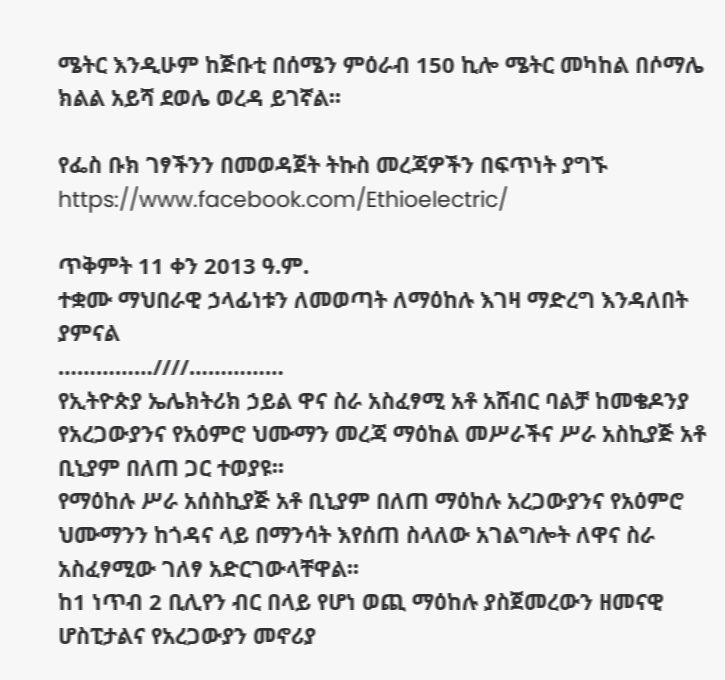ሜትር እንዲሁም ከጅቡቲ በሰሜን ምዕራብ 150 ኪሎ ሜትር መካከል በሶማሌ ክልል አይሻ ደወሌ ወረዳ ይገኛል፡፡

የፌስ ቡክ ገፃችንን በመወዳጀት ትኩስ መረጃዎችን በፍጥነት ያግኙ
https://www.facebook.com/Ethioelectric/

ጥቅምት 11 ቀን 2013 ዓ.ም.
ተቋሙ ማህበራዊ ኃላፊነቱን ለመወጣት ለማዕከሉ እገዛ ማድረግ እንዳለበት ያምናል
……………////……………
የኢትዮጵያ ኤሌክትሪክ ኃይል ዋና ስራ አስፈፃሚ አቶ አሸብር ባልቻ ከመቄዶንያ የአረጋውያንና የአዕምሮ ህሙማን መረጃ ማዕከል መሥራችና ሥራ አስኪያጅ አቶ ቢኒያም በለጠ ጋር ተወያዩ፡፡
የማዕከሉ ሥራ አሰስኪያጅ አቶ ቢኒያም በለጠ ማዕከሉ አረጋውያንና የአዕምሮ ህሙማንን ከጎዳና ላይ በማንሳት እየሰጠ ስላለው አገልግሎት ለዋና ስራ አስፈፃሚው ገለፃ አድርገውላቸዋል፡፡
ከ1 ነጥብ 2 ቢሊየን ብር በላይ የሆነ ወጪ ማዕከሉ ያስጀመረውን ዘመናዊ ሆስፒታልና የአረጋውያን መኖሪያ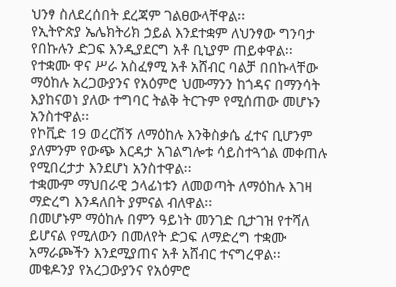ህንፃ ስለደረሰበት ደረጃም ገልፀውላቸዋል፡፡
የኢትዮጵያ ኤሌክትሪክ ኃይል እንደተቋም ለህንፃው ግንባታ የበኩሉን ድጋፍ እንዲያደርግ አቶ ቢኒያም ጠይቀዋል፡፡
የተቋሙ ዋና ሥራ አስፈፃሚ አቶ አሸብር ባልቻ በበኩላቸው ማዕከሉ አረጋውያንና የአዕምሮ ህሙማንን ከጎዳና በማንሳት እያከናወነ ያለው ተግባር ትልቅ ትርጉም የሚሰጠው መሆኑን አንስተዋል፡፡
የኮቪድ 19 ወረርሽኝ ለማዕከሉ እንቅስቃሴ ፈተና ቢሆንም ያለምንም የውጭ እርዳታ አገልግሎቱ ሳይስተጓጎል መቀጠሉ የሚበረታታ እንደሆነ አንስተዋል፡፡
ተቋሙም ማህበራዊ ኃላፊነቱን ለመወጣት ለማዕከሉ እገዛ ማድረግ እንዳለበት ያምናል ብለዋል፡፡
በመሆኑም ማዕከሉ በምን ዓይነት መንገድ ቢታገዝ የተሻለ ይሆናል የሚለውን በመለየት ድጋፍ ለማድረግ ተቋሙ አማራጮችን እንደሚያጠና አቶ አሸብር ተናግረዋል፡፡
መቄዶንያ የአረጋውያንና የአዕምሮ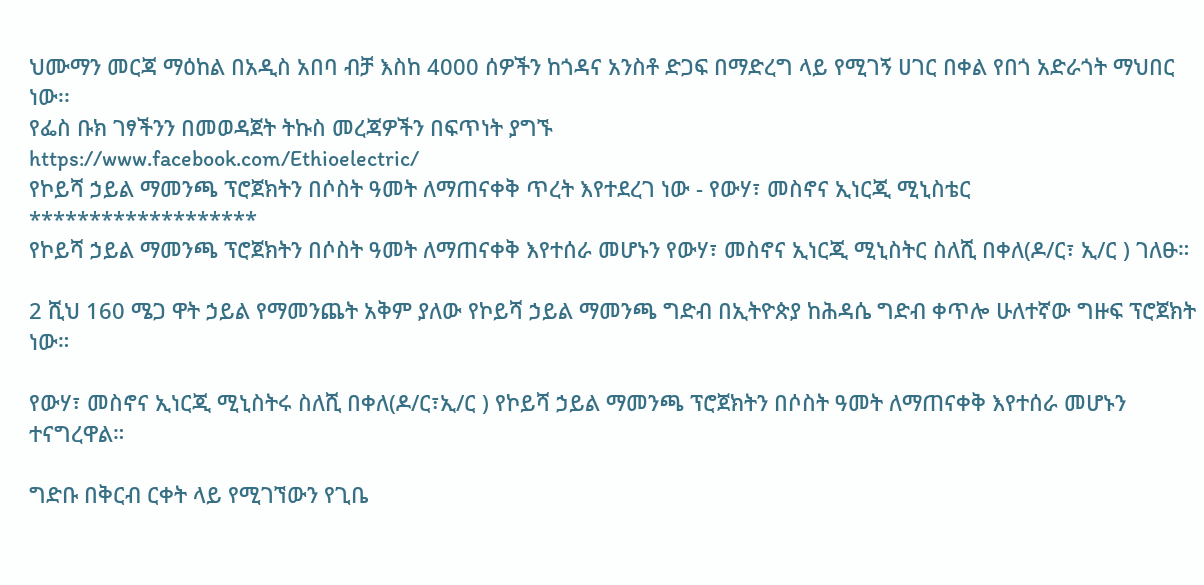ህሙማን መርጃ ማዕከል በአዲስ አበባ ብቻ እስከ 4000 ሰዎችን ከጎዳና አንስቶ ድጋፍ በማድረግ ላይ የሚገኝ ሀገር በቀል የበጎ አድራጎት ማህበር ነው፡፡
የፌስ ቡክ ገፃችንን በመወዳጀት ትኩስ መረጃዎችን በፍጥነት ያግኙ
https://www.facebook.com/Ethioelectric/
የኮይሻ ኃይል ማመንጫ ፕሮጀክትን በሶስት ዓመት ለማጠናቀቅ ጥረት እየተደረገ ነው - የውሃ፣ መስኖና ኢነርጂ ሚኒስቴር
*******************
የኮይሻ ኃይል ማመንጫ ፕሮጀክትን በሶስት ዓመት ለማጠናቀቅ እየተሰራ መሆኑን የውሃ፣ መስኖና ኢነርጂ ሚኒስትር ስለሺ በቀለ(ዶ/ር፣ ኢ/ር ) ገለፁ።

2 ሺህ 160 ሜጋ ዋት ኃይል የማመንጨት አቅም ያለው የኮይሻ ኃይል ማመንጫ ግድብ በኢትዮጵያ ከሕዳሴ ግድብ ቀጥሎ ሁለተኛው ግዙፍ ፕሮጀክት ነው።

የውሃ፣ መስኖና ኢነርጂ ሚኒስትሩ ስለሺ በቀለ(ዶ/ር፣ኢ/ር ) የኮይሻ ኃይል ማመንጫ ፕሮጀክትን በሶስት ዓመት ለማጠናቀቅ እየተሰራ መሆኑን ተናግረዋል።

ግድቡ በቅርብ ርቀት ላይ የሚገኘውን የጊቤ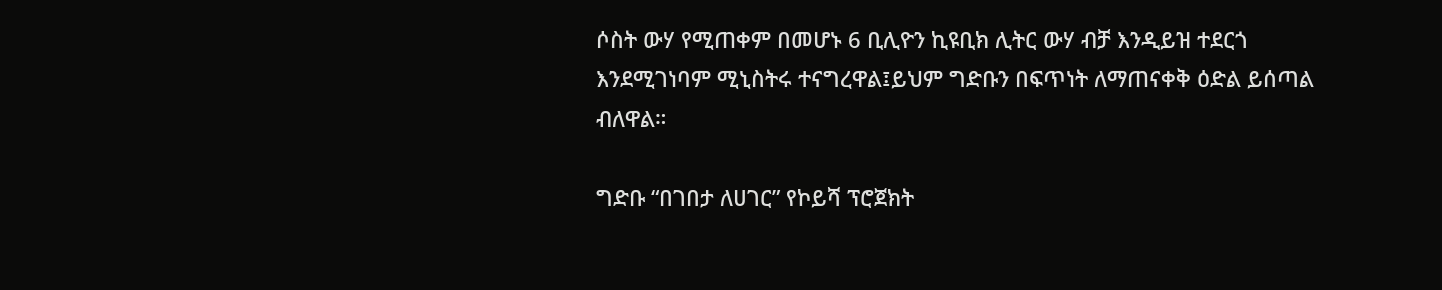ሶስት ውሃ የሚጠቀም በመሆኑ 6 ቢሊዮን ኪዩቢክ ሊትር ውሃ ብቻ እንዲይዝ ተደርጎ እንደሚገነባም ሚኒስትሩ ተናግረዋል፤ይህም ግድቡን በፍጥነት ለማጠናቀቅ ዕድል ይሰጣል ብለዋል።

ግድቡ “በገበታ ለሀገር” የኮይሻ ፕሮጀክት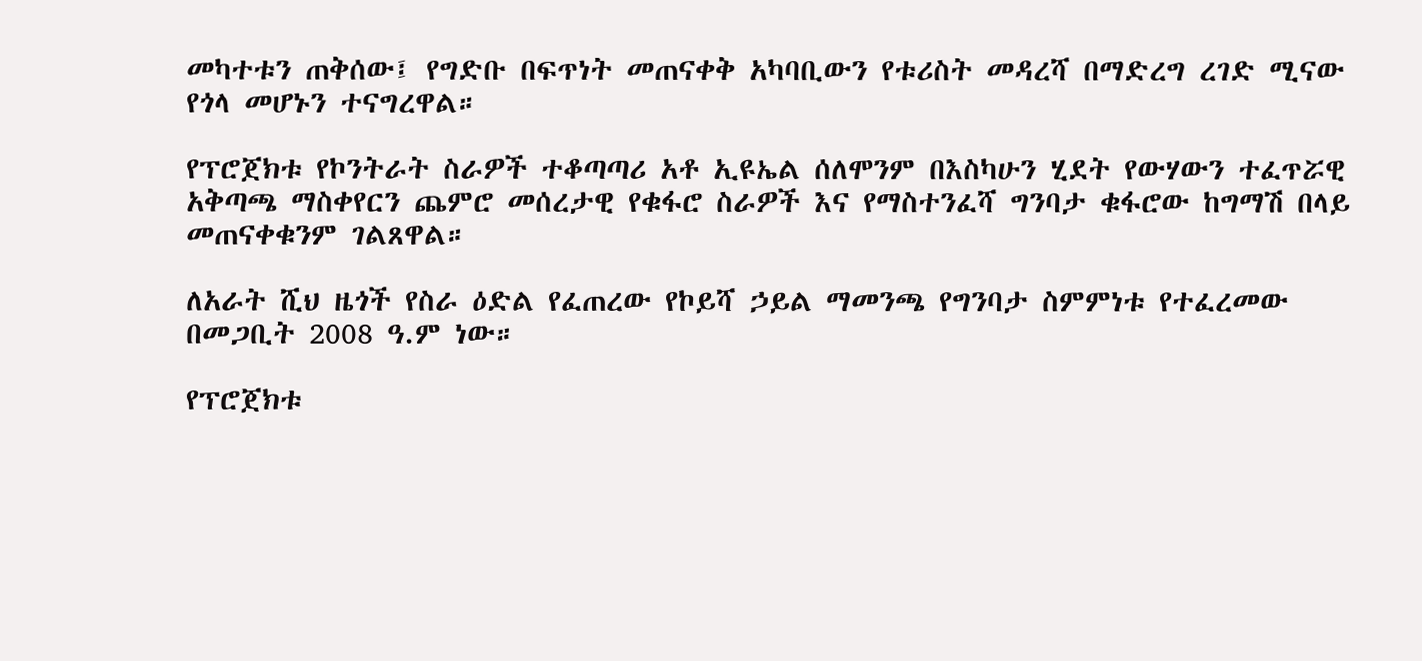መካተቱን ጠቅሰው፤ የግድቡ በፍጥነት መጠናቀቅ አካባቢውን የቱሪስት መዳረሻ በማድረግ ረገድ ሚናው የጎላ መሆኑን ተናግረዋል።

የፕሮጀክቱ የኮንትራት ስራዎች ተቆጣጣሪ አቶ ኢዩኤል ሰለሞንም በእስካሁን ሂደት የውሃውን ተፈጥሯዊ አቅጣጫ ማስቀየርን ጨምሮ መሰረታዊ የቁፋሮ ስራዎች እና የማስተንፈሻ ግንባታ ቁፋሮው ከግማሽ በላይ መጠናቀቁንም ገልጸዋል።

ለአራት ሺህ ዜጎች የስራ ዕድል የፈጠረው የኮይሻ ኃይል ማመንጫ የግንባታ ስምምነቱ የተፈረመው በመጋቢት 2008 ዓ.ም ነው።

የፕሮጀክቱ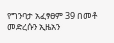የግንባታ አፈፃፀም 39 በመቶ መድረሱን ኢዜአን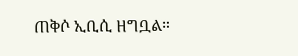ጠቅሶ ኢቢሲ ዘግቧል።